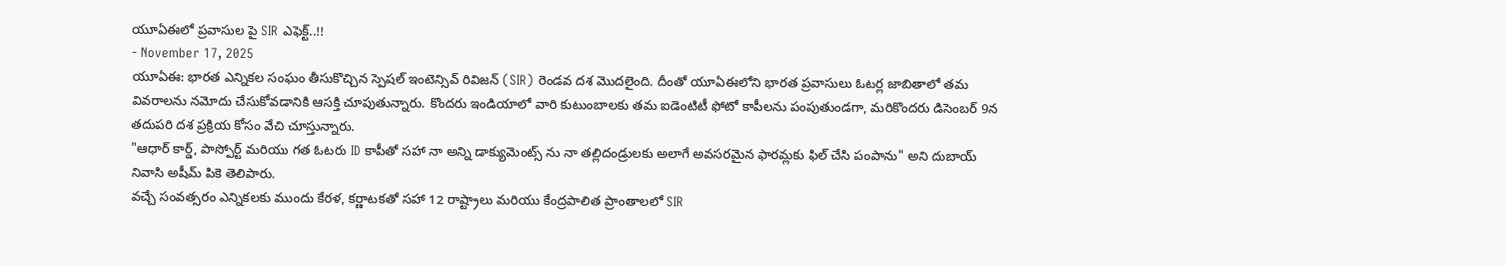యూఏఈలో ప్రవాసుల పై SIR ఎఫెక్ట్..!!
- November 17, 2025
యూఏఈ: భారత ఎన్నికల సంఘం తీసుకొచ్చిన స్పెషల్ ఇంటెన్సివ్ రివిజన్ (SIR) రెండవ దశ మొదలైంది. దీంతో యూఏఈలోని భారత ప్రవాసులు ఓటర్ల జాబితాలో తమ వివరాలను నమోదు చేసుకోవడానికి ఆసక్తి చూపుతున్నారు. కొందరు ఇండియాలో వారి కుటుంబాలకు తమ ఐడెంటిటీ ఫోటో కాపీలను పంపుతుండగా, మరికొందరు డిసెంబర్ 9న తదుపరి దశ ప్రక్రియ కోసం వేచి చూస్తున్నారు.
"ఆధార్ కార్డ్, పాస్పోర్ట్ మరియు గత ఓటరు ID కాపీతో సహా నా అన్ని డాక్యుమెంట్స్ ను నా తల్లిదండ్రులకు అలాగే అవసరమైన ఫారమ్లకు ఫిల్ చేసి పంపాను" అని దుబాయ్ నివాసి అషీమ్ పికె తెలిపారు.
వచ్చే సంవత్సరం ఎన్నికలకు ముందు కేరళ, కర్ణాటకతో సహా 12 రాష్ట్రాలు మరియు కేంద్రపాలిత ప్రాంతాలలో SIR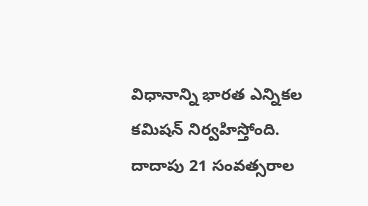విధానాన్ని భారత ఎన్నికల కమిషన్ నిర్వహిస్తోంది. దాదాపు 21 సంవత్సరాల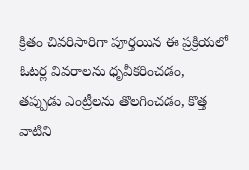క్రితం చివరిసారిగా పూర్తయిన ఈ ప్రక్రియలో ఓటర్ల వివరాలను ధృవీకరించడం, తప్పుడు ఎంట్రీలను తొలగించడం, కొత్త వాటిని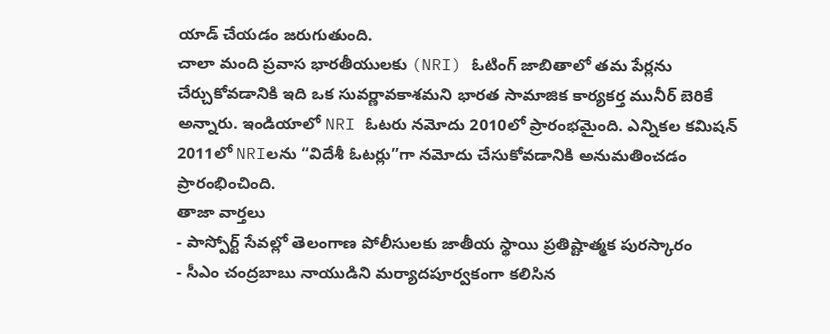యాడ్ చేయడం జరుగుతుంది.
చాలా మంది ప్రవాస భారతీయులకు (NRI) ఓటింగ్ జాబితాలో తమ పేర్లను చేర్చుకోవడానికి ఇది ఒక సువర్ణావకాశమని భారత సామాజిక కార్యకర్త మునీర్ బెరికే అన్నారు. ఇండియాలో NRI ఓటరు నమోదు 2010లో ప్రారంభమైంది. ఎన్నికల కమిషన్ 2011లో NRIలను “విదేశీ ఓటర్లు”గా నమోదు చేసుకోవడానికి అనుమతించడం ప్రారంభించింది.
తాజా వార్తలు
- పాస్పోర్ట్ సేవల్లో తెలంగాణ పోలీసులకు జాతీయ స్థాయి ప్రతిష్టాత్మక పురస్కారం
- సీఎం చంద్రబాబు నాయుడిని మర్యాదపూర్వకంగా కలిసిన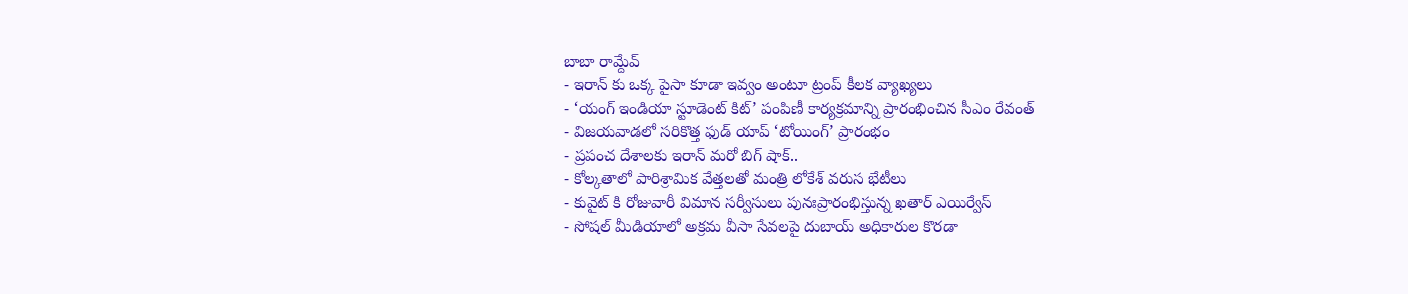బాబా రామ్దేవ్
- ఇరాన్ కు ఒక్క పైసా కూడా ఇవ్వం అంటూ ట్రంప్ కీలక వ్యాఖ్యలు
- ‘యంగ్ ఇండియా స్టూడెంట్ కిట్’ పంపిణీ కార్యక్రమాన్ని ప్రారంభించిన సీఎం రేవంత్
- విజయవాడలో సరికొత్త ఫుడ్ యాప్ ‘టోయింగ్’ ప్రారంభం
- ప్రపంచ దేశాలకు ఇరాన్ మరో బిగ్ షాక్..
- కోల్కతాలో పారిశ్రామిక వేత్తలతో మంత్రి లోకేశ్ వరుస భేటీలు
- కువైట్ కి రోజువారీ విమాన సర్వీసులు పునఃప్రారంభిస్తున్న ఖతార్ ఎయిర్వేస్
- సోషల్ మీడియాలో అక్రమ వీసా సేవలపై దుబాయ్ అధికారుల కొరడా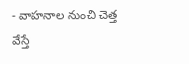- వాహనాల నుంచి చెత్త వేస్తే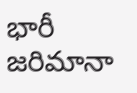భారీ జరిమానా